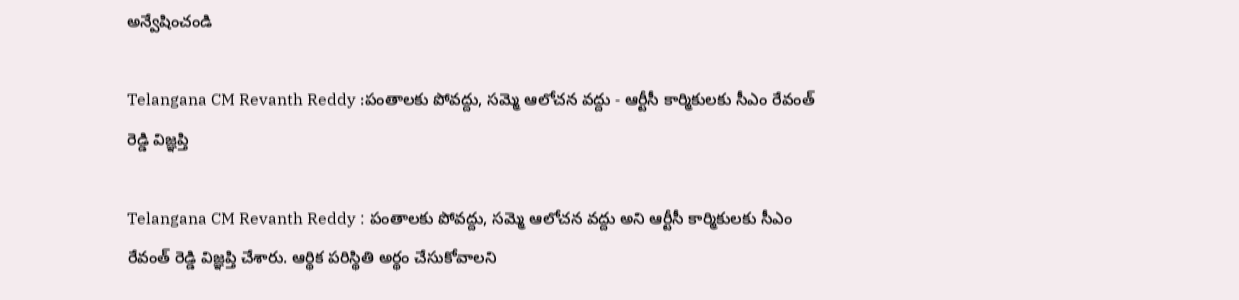అన్వేషించండి

Telangana CM Revanth Reddy :పంతాలకు పోవద్దు, సమ్మె ఆలోచన వద్దు - ఆర్టీసీ కార్మికులకు సీఎం రేవంత్ రెడ్డి విజ్ఞప్తి

Telangana CM Revanth Reddy : పంతాలకు పోవద్దు, సమ్మె ఆలోచన వద్దు అని ఆర్టీసీ కార్మికులకు సీఎం రేవంత్ రెడ్డి విజ్ఞప్తి చేశారు. ఆర్థిక పరిస్థితి అర్థం చేసుకోవాలని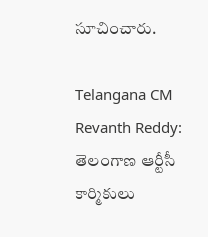సూచించారు.

Telangana CM Revanth Reddy: తెలంగాణ ఆర్టీసీ కార్మికులు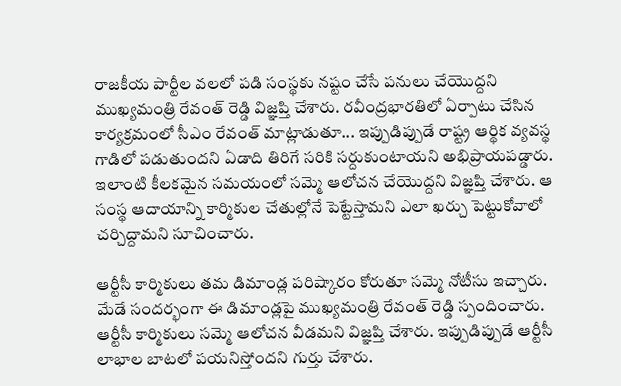రాజకీయ పార్టీల వలలో పడి సంస్థకు నష్టం చేసే పనులు చేయొద్దని ముఖ్యమంత్రి రేవంత్ రెడ్డి విజ్ఞప్తి చేశారు. రవీంద్రభారతిలో ఏర్పాటు చేసిన కార్యక్రమంలో సీఎం రేవంత్‌ మాట్లాడుతూ... ఇప్పుడిప్పుడే రాష్ట్ర ఆర్థిక వ్యవస్థ గాడిలో పడుతుందని ఏడాది తిరిగే సరికి సర్దుకుంటాయని అభిప్రాయపడ్డారు. ఇలాంటి కీలకమైన సమయంలో సమ్మె ఆలోచన చేయొద్దని విజ్ఞప్తి చేశారు. ఆ సంస్థ ఆదాయాన్ని కార్మికుల చేతుల్లోనే పెట్టేస్తామని ఎలా ఖర్చు పెట్టుకోవాలో చర్చిద్దామని సూచించారు.

ఆర్టీసీ కార్మికులు తమ డిమాండ్ల పరిష్కారం కోరుతూ సమ్మె నోటీసు ఇచ్చారు. మేడే సందర్భంగా ఈ డిమాండ్లపై ముఖ్యమంత్రి రేవంత్ రెడ్డి స్పందించారు. ఆర్టీసీ కార్మికులు సమ్మె ఆలోచన వీడమని విజ్ఞప్తి చేశారు. ఇప్పుడిప్పుడే ఆర్టీసీ లాభాల బాటలో పయనిస్తోందని గుర్తు చేశారు.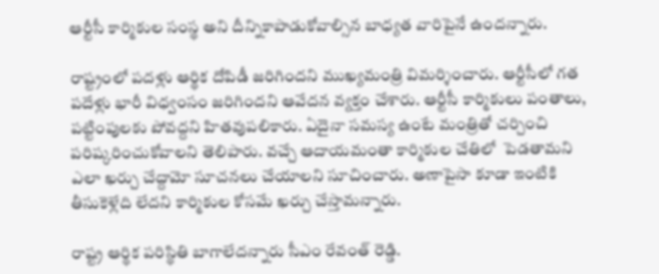ఆర్టీసీ కార్మికుల సంస్థ అని దీన్నికాపాడుకోవాల్సిన బాధ్యత వారిపైనే ఉందన్నారు.

రాష్ట్రంలో పదళ్లు ఆర్థిక దోపిడీ జరిగిందని ముఖ్యమంత్రి విమర్శించారు. ఆర్టీసీలో గత పదేళ్లు భారీ విధ్వంసం జరిగిందని ఆవేదన వ్యక్తం చేశారు. ఆర్టీసీ కార్మికులు పంతాలు, పట్టింపులకు పోవద్దని హితవుపలికారు. ఏదైనా సమస్య ఉంటే మంత్రితో చర్చించి పరిష్కరించుకోవాలని తెలిపారు. వచ్చే ఆదాయమంతా కార్మికుల చేతిలో  పెడతామని ఎలా ఖర్చు చేద్దామో సూచనలు చేయాలని సూచించారు. అణాపైసా కూడా ఇంటికి తీసుకెళ్లేది లేదని కార్మికుల కోసమే ఖర్చు చేస్తామన్నారు.

రాష్ట్ర ఆర్థిక పరిస్థితి బాగాలేదన్నారు సీఎం రేవంత్ రెడ్డి.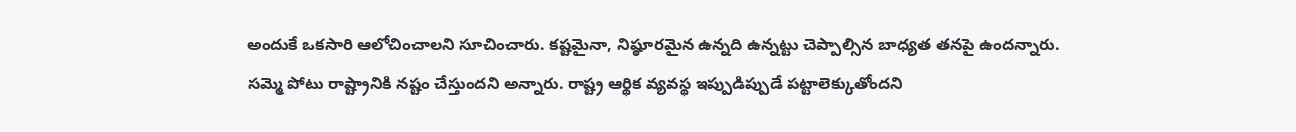అందుకే ఒకసారి ఆలోచించాలని సూచించారు. కష్టమైనా, నిష్ఠూరమైన ఉన్నది ఉన్నట్టు చెప్పాల్సిన బాధ్యత తనపై ఉందన్నారు. సమ్మె పోటు రాష్ట్రానికి నష్టం చేస్తుందని అన్నారు. రాష్ట్ర ఆర్థిక వ్యవస్థ ఇప్పుడిప్పుడే పట్టాలెక్కుతోందని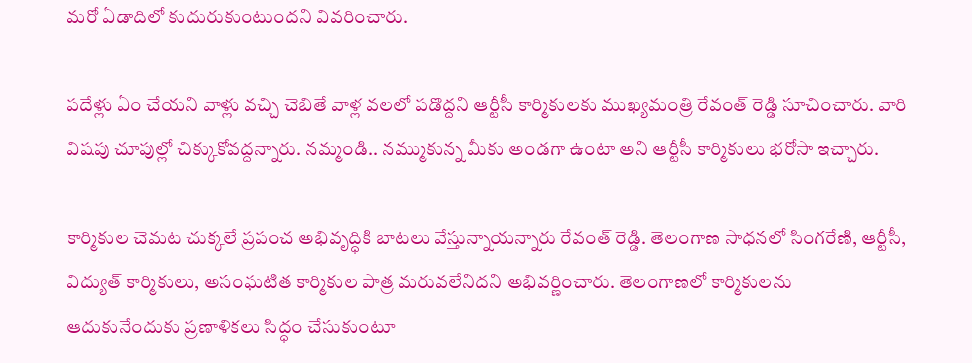మరో ఏడాదిలో కుదురుకుంటుందని వివరించారు.

పదేళ్లు ఏం చేయని వాళ్లు వచ్చి చెబితే వాళ్ల వలలో పడొద్దని ఆర్టీసీ కార్మికులకు ముఖ్యమంత్రి రేవంత్ రెడ్డి సూచించారు. వారి విషపు చూపుల్లో చిక్కుకోవద్దన్నారు. నమ్మండి.. నమ్ముకున్న మీకు అండగా ఉంటా అని ఆర్టీసీ కార్మికులు భరోసా ఇచ్చారు.

కార్మికుల చెమట చుక్కలే ప్రపంచ అభివృద్ధికి బాటలు వేస్తున్నాయన్నారు రేవంత్ రెడ్డి. తెలంగాణ సాధనలో సింగరేణి, ఆర్టీసీ, విద్యుత్ కార్మికులు, అసంఘటిత కార్మికుల పాత్ర మరువలేనిదని అభివర్ణించారు. తెలంగాణలో కార్మికులను ఆదుకునేందుకు ప్రణాళికలు సిద్ధం చేసుకుంటూ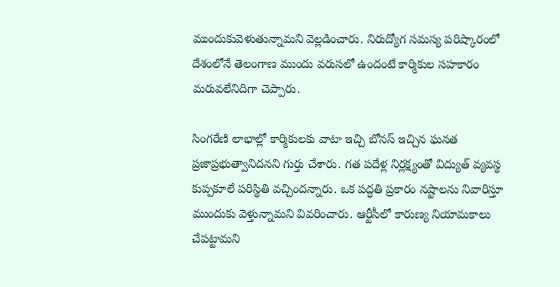ముందుకువెళుతున్నామని వెల్లడించారు. నిరుద్యోగ సమస్య పరిష్కారంలో దేశంలోనే తెలంగాణ ముందు వరుసలో ఉందంటే కార్మికుల సహకారం మరువలేనిదిగా చెప్పారు.

సింగరేణి లాభాల్లో కార్మికులకు వాటా ఇచ్చి బోనస్ ఇచ్చిన ఘనత ప్రజాప్రభుత్వానిదనని గుర్తు చేశారు. గత పదేళ్ల నిర్లక్ష్యంతో విద్యుత్ వ్యవస్థ కుప్పకూలే పరిస్థితి వచ్చిందన్నారు. ఒక పద్ధతి ప్రకారం నష్టాలను నివారిస్తూ ముందుకు వెళ్తున్నామని వివరించారు. ఆర్టీసీలో కారుణ్య నియామకాలు చేపట్టామని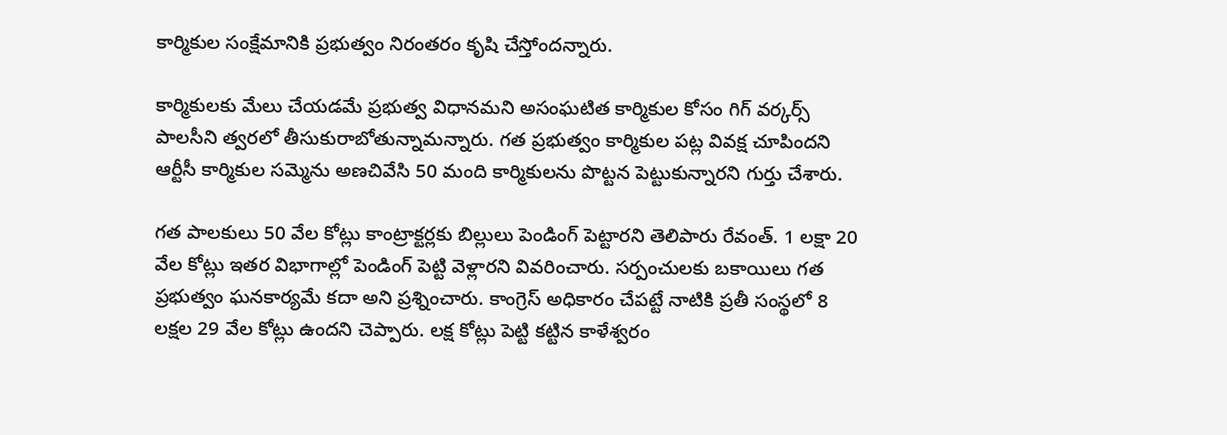కార్మికుల సంక్షేమానికి ప్రభుత్వం నిరంతరం కృషి చేస్తోందన్నారు.

కార్మికులకు మేలు చేయడమే ప్రభుత్వ విధానమని అసంఘటిత కార్మికుల కోసం గిగ్ వర్కర్స్ పాలసీని త్వరలో తీసుకురాబోతున్నామన్నారు. గత ప్రభుత్వం కార్మికుల పట్ల వివక్ష చూపిందని ఆర్టీసీ కార్మికుల సమ్మెను అణచివేసి 50 మంది కార్మికులను పొట్టన పెట్టుకున్నారని గుర్తు చేశారు.

గత పాలకులు 50 వేల కోట్లు కాంట్రాక్టర్లకు బిల్లులు పెండింగ్ పెట్టారని తెలిపారు రేవంత్. 1 లక్షా 20 వేల కోట్లు ఇతర విభాగాల్లో పెండింగ్ పెట్టి వెళ్లారని వివరించారు. సర్పంచులకు బకాయిలు గత ప్రభుత్వం ఘనకార్యమే కదా అని ప్రశ్నించారు. కాంగ్రెస్ అధికారం చేపట్టే నాటికి ప్రతీ సంస్థలో 8 లక్షల 29 వేల కోట్లు ఉందని చెప్పారు. లక్ష కోట్లు పెట్టి కట్టిన కాళేశ్వరం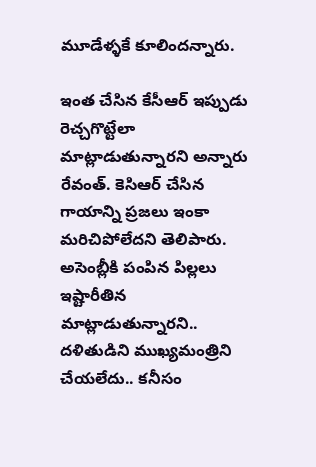మూడేళ్ళకే కూలిందన్నారు.

ఇంత చేసిన కేసీఆర్‌ ఇప్పుడు రెచ్చగొట్టేలా మాట్లాడుతున్నారని అన్నారు రేవంత్. కెసిఆర్ చేసిన గాయాన్ని ప్రజలు ఇంకా మరిచిపోలేదని తెలిపారు. అసెంబ్లీకి పంపిన పిల్లలు ఇష్టారీతిన మాట్లాడుతున్నారని.. దళితుడిని ముఖ్యమంత్రిని చేయలేదు.. కనీసం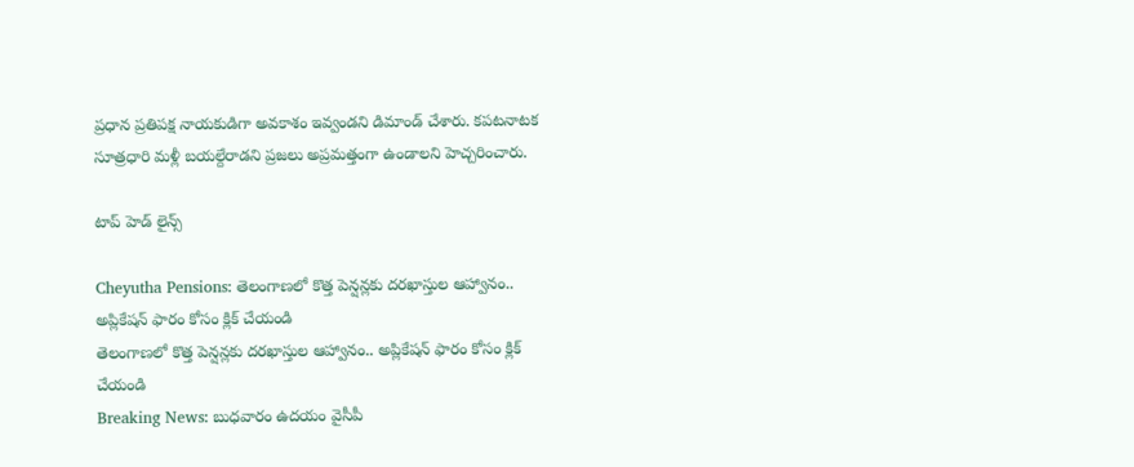ప్రధాన ప్రతిపక్ష నాయకుడిగా అవకాశం ఇవ్వండని డిమాండ్ చేశారు. కపటనాటక సూత్రధారి మళ్లీ బయల్దేరాడని ప్రజలు అప్రమత్తంగా ఉండాలని హెచ్చరించారు.

టాప్ హెడ్ లైన్స్

Cheyutha Pensions: తెలంగాణలో కొత్త పెన్షన్లకు దరఖాస్తుల ఆహ్వానం.. అప్లికేషన్ ఫారం కోసం క్లిక్ చేయండి
తెలంగాణలో కొత్త పెన్షన్లకు దరఖాస్తుల ఆహ్వానం.. అప్లికేషన్ ఫారం కోసం క్లిక్ చేయండి
Breaking News: బుధవారం ఉదయం వైసీపీ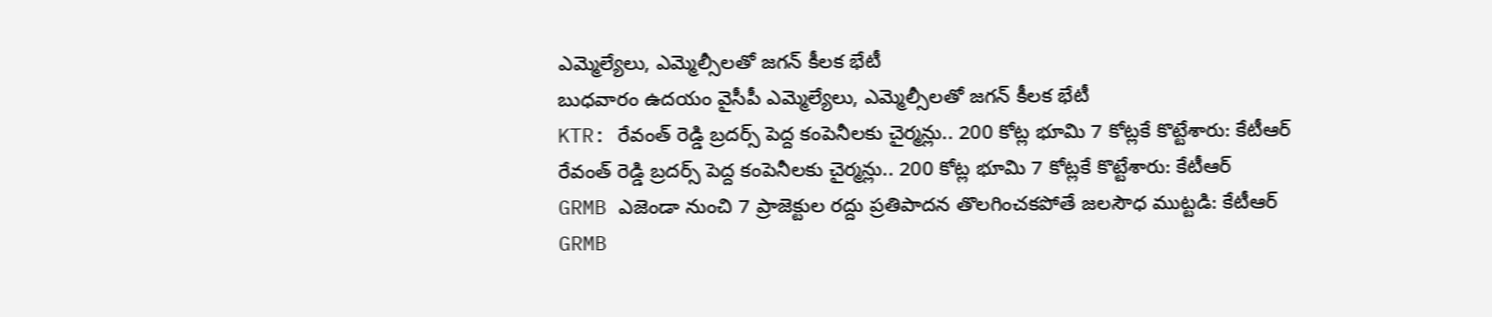ఎమ్మెల్యేలు, ఎమ్మెల్సీలతో జగన్ కీలక భేటీ
బుధవారం ఉదయం వైసీపీ ఎమ్మెల్యేలు, ఎమ్మెల్సీలతో జగన్ కీలక భేటీ
KTR: రేవంత్ రెడ్డి బ్రదర్స్ పెద్ద కంపెనీలకు చైర్మన్లు.. 200 కోట్ల భూమి 7 కోట్లకే కొట్టేశారు: కేటీఆర్
రేవంత్ రెడ్డి బ్రదర్స్ పెద్ద కంపెనీలకు చైర్మన్లు.. 200 కోట్ల భూమి 7 కోట్లకే కొట్టేశారు: కేటీఆర్
GRMB ఎజెండా నుంచి 7 ప్రాజెక్టుల రద్దు ప్రతిపాదన తొలగించకపోతే జలసౌధ ముట్టడి: కేటీఆర్
GRMB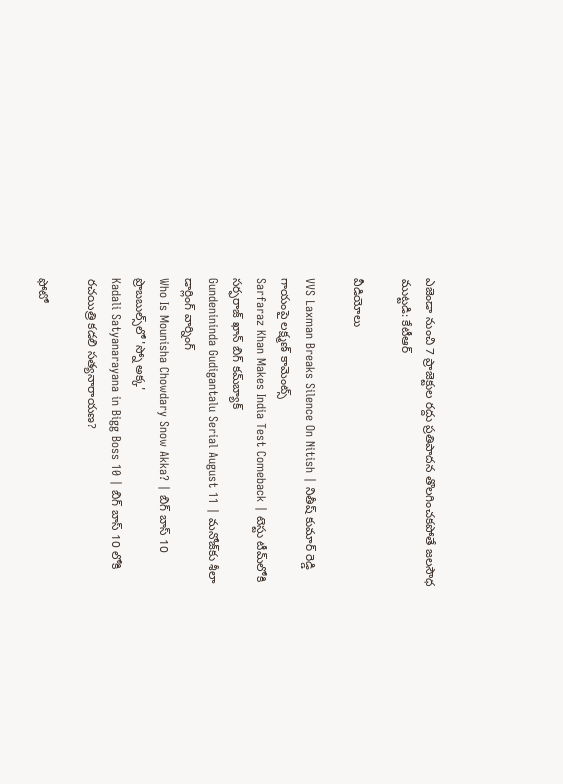ఎజెండా నుంచి 7 ప్రాజెక్టుల రద్దు ప్రతిపాదన తొలగించకపోతే జలసౌధ ముట్టడి: కేటీఆర్

వీడియోలు

VVS Laxman Breaks Silence On Nitish | నితీష్ కుమార్ రెడ్డి గాయంపై లక్ష్మణ్ కామెంట్స్
Sarfaraz Khan Makes India Test Comeback | టెస్టు టీమ్‌లోకి సర్ఫరాజ్ ఖాన్ బిగ్ కమ్‌బ్యాక్
Gundenininda Gudigantalu Serial August 11 | మనోజ్‌కు శీలా డార్లింగ్ వార్నింగ్
Who Is Mounisha Chowdary Snow Akka? | బిగ్ బాస్ 10 ప్రొబబుల్స్‌లో 'స్నో అక్క'
Kadali Satyanarayana in Bigg Boss 10 | బిగ్ బాస్ 10 లోకి రచయిత్రి కడలి సత్యనారాయణ?

ఫోటో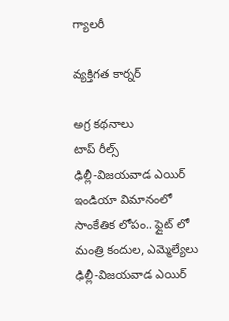గ్యాలరీ

వ్యక్తిగత కార్నర్

అగ్ర కథనాలు
టాప్ రీల్స్
ఢిల్లీ-విజయవాడ ఎయిర్ ఇండియా విమానంలో సాంకేతిక లోపం.. ఫ్లైట్ లో మంత్రి కందుల, ఎమ్మెల్యేలు
ఢిల్లీ-విజయవాడ ఎయిర్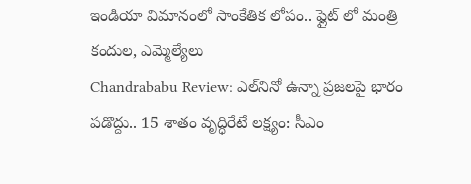ఇండియా విమానంలో సాంకేతిక లోపం.. ఫ్లైట్ లో మంత్రి కందుల, ఎమ్మెల్యేలు
Chandrababu Review: ఎల్‌నినో ఉన్నా ప్రజలపై భారం పడొద్దు.. 15 శాతం వృద్ధిరేటే లక్ష్యం: సీఎం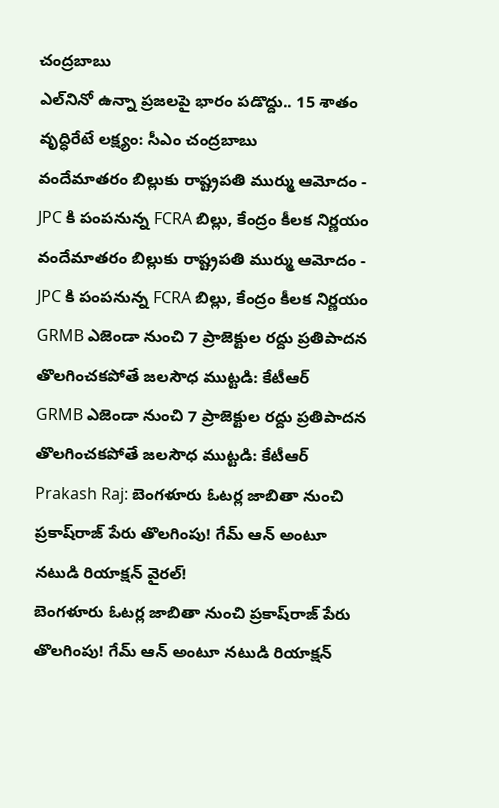చంద్రబాబు
ఎల్‌నినో ఉన్నా ప్రజలపై భారం పడొద్దు.. 15 శాతం వృద్ధిరేటే లక్ష్యం: సీఎం చంద్రబాబు
వందేమాతరం బిల్లుకు రాష్ట్రపతి ముర్ము ఆమోదం - JPC కి పంపనున్న FCRA బిల్లు, కేంద్రం కీలక నిర్ణయం
వందేమాతరం బిల్లుకు రాష్ట్రపతి ముర్ము ఆమోదం - JPC కి పంపనున్న FCRA బిల్లు, కేంద్రం కీలక నిర్ణయం
GRMB ఎజెండా నుంచి 7 ప్రాజెక్టుల రద్దు ప్రతిపాదన తొలగించకపోతే జలసౌధ ముట్టడి: కేటీఆర్
GRMB ఎజెండా నుంచి 7 ప్రాజెక్టుల రద్దు ప్రతిపాదన తొలగించకపోతే జలసౌధ ముట్టడి: కేటీఆర్
Prakash Raj: బెంగళూరు ఓటర్ల జాబితా నుంచి ప్రకాష్‌రాజ్ పేరు తొలగింపు! గేమ్‌ ఆన్ అంటూ నటుడి రియాక్షన్ వైరల్!
బెంగళూరు ఓటర్ల జాబితా నుంచి ప్రకాష్‌రాజ్ పేరు తొలగింపు! గేమ్‌ ఆన్ అంటూ నటుడి రియాక్షన్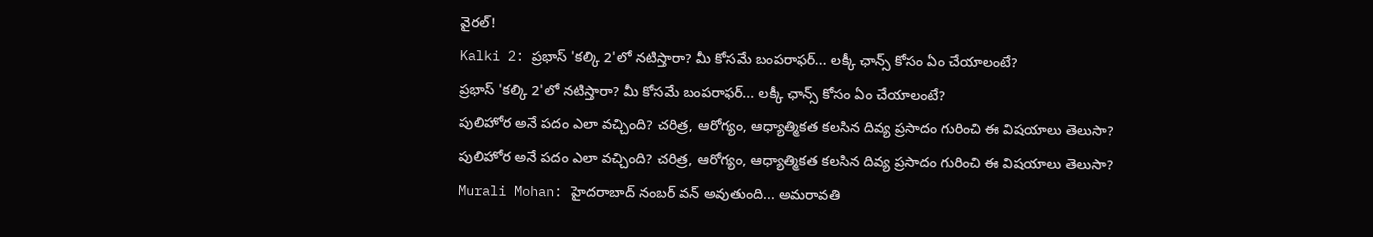వైరల్!
Kalki 2: ప్రభాస్‌ 'కల్కి 2'లో నటిస్తారా? మీ కోసమే బంపరాఫర్... లక్కీ ఛాన్స్ కోసం ఏం చేయాలంటే?
ప్రభాస్‌ 'కల్కి 2'లో నటిస్తారా? మీ కోసమే బంపరాఫర్... లక్కీ ఛాన్స్ కోసం ఏం చేయాలంటే?
పులిహోర అనే పదం ఎలా వచ్చింది? చరిత్ర, ఆరోగ్యం, ఆధ్యాత్మికత కలసిన దివ్య ప్రసాదం గురించి ఈ విషయాలు తెలుసా?
పులిహోర అనే పదం ఎలా వచ్చింది? చరిత్ర, ఆరోగ్యం, ఆధ్యాత్మికత కలసిన దివ్య ప్రసాదం గురించి ఈ విషయాలు తెలుసా?
Murali Mohan: హైదరాబాద్ నంబర్ వన్ అవుతుంది... అమరావతి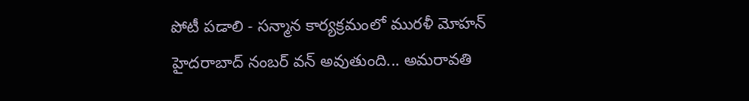పోటీ పడాలి - సన్మాన కార్యక్రమంలో మురళీ మోహన్
హైదరాబాద్ నంబర్ వన్ అవుతుంది... అమరావతి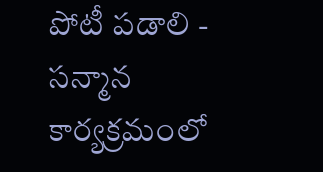పోటీ పడాలి - సన్మాన కార్యక్రమంలో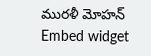మురళీ మోహన్
Embed widget